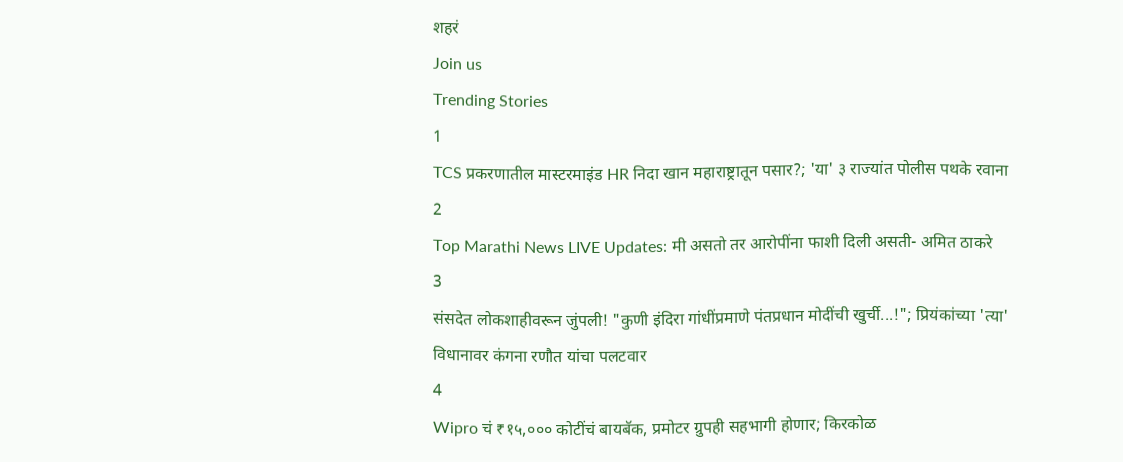शहरं
Join us
Trending Stories
1
TCS प्रकरणातील मास्टरमाइंड HR निदा खान महाराष्ट्रातून पसार?; 'या' ३ राज्यांत पोलीस पथके रवाना
2
Top Marathi News LIVE Updates: मी असतो तर आरोपींना फाशी दिली असती- अमित ठाकरे
3
संसदेत लोकशाहीवरून जुंपली! "कुणी इंदिरा गांधींप्रमाणे पंतप्रधान मोदींची खुर्ची...!"; प्रियंकांच्या 'त्या' विधानावर कंगना रणौत यांचा पलटवार
4
Wipro चं ₹१५,००० कोटींचं बायबॅक, प्रमोटर ग्रुपही सहभागी होणार; किरकोळ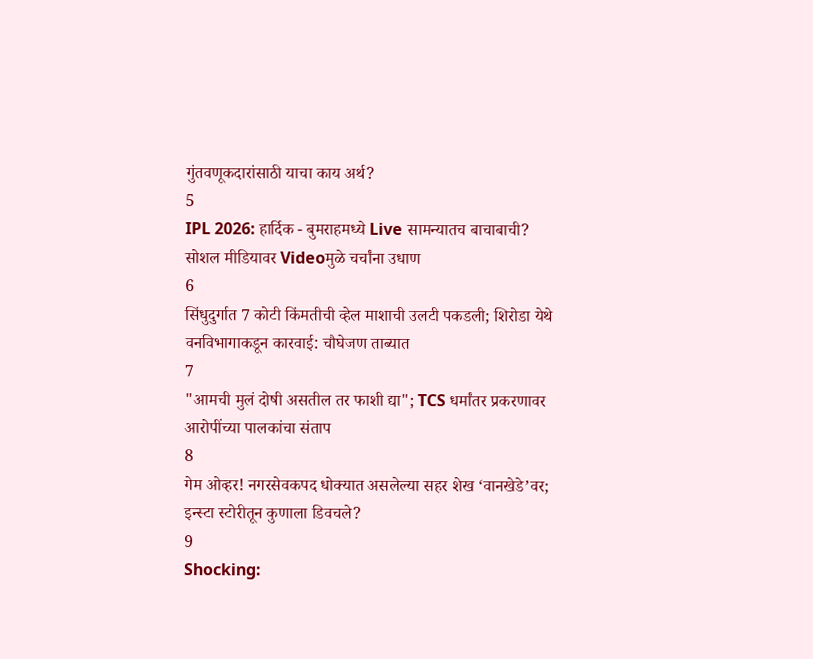गुंतवणूकदारांसाठी याचा काय अर्थ?
5
IPL 2026: हार्दिक - बुमराहमध्ये Live सामन्यातच बाचाबाची? सोशल मीडियावर Videoमुळे चर्चांना उधाण
6
सिंधुदुर्गात 7 कोटी किंमतीची व्हेल माशाची उलटी पकडली; शिरोडा येथे वनविभागाकडून कारवाई: चौघेजण ताब्यात
7
"आमची मुलं दोषी असतील तर फाशी द्या"; TCS धर्मांतर प्रकरणावर आरोपींच्या पालकांचा संताप
8
गेम ओव्हर! नगरसेवकपद धोक्यात असलेल्या सहर शेख ‘वानखेडे’वर; इन्स्टा स्टोरीतून कुणाला डिवचले?
9
Shocking: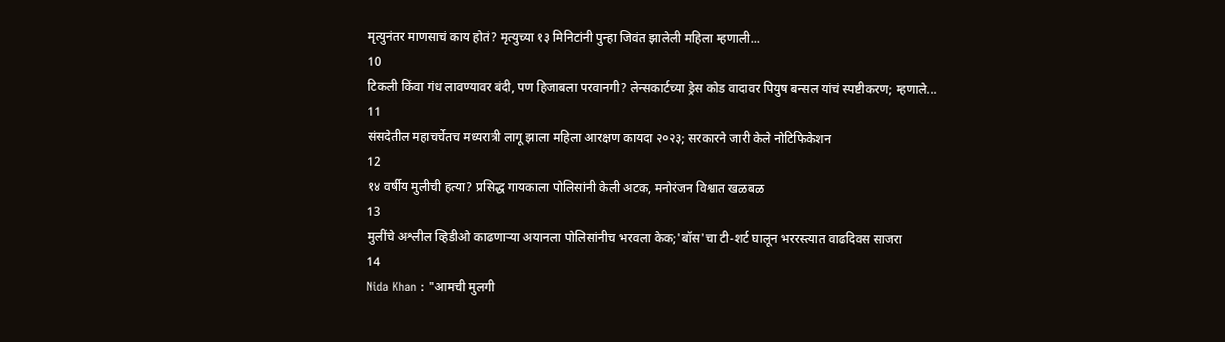मृत्युनंतर माणसाचं काय होतं? मृत्युच्या १३ मिनिटांनी पुन्हा जिवंत झालेली महिला म्हणाली...
10
टिकली किंवा गंध लावण्यावर बंदी, पण हिजाबला परवानगी? लेन्सकार्टच्या ड्रेस कोड वादावर पियुष बन्सल यांचं स्पष्टीकरण; म्हणाले...
11
संसदेतील महाचर्चेतच मध्यरात्री लागू झाला महिला आरक्षण कायदा २०२३; सरकारने जारी केले नोटिफिकेशन
12
१४ वर्षीय मुलीची हत्या? प्रसिद्ध गायकाला पोलिसांनी केली अटक, मनोरंजन विश्वात खळबळ
13
मुलींचे अश्लील व्हिडीओ काढणाऱ्या अयानला पोलिसांनीच भरवला केक;'बॉस'चा टी-शर्ट घालून भररस्त्यात वाढदिवस साजरा
14
Nida Khan : "आमची मुलगी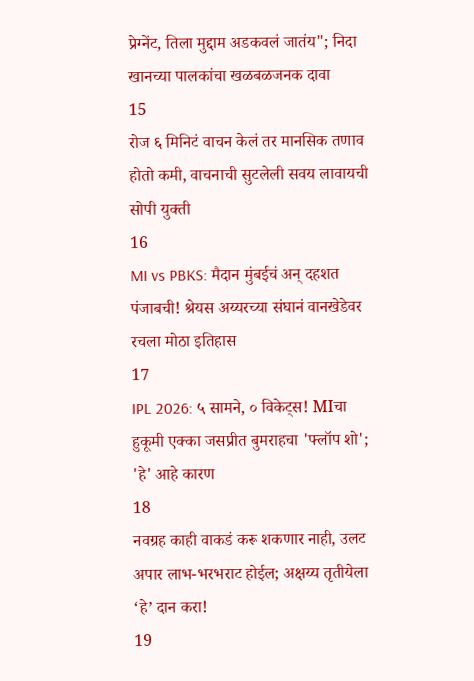प्रेग्‍नेंट, तिला मुद्दाम अडकवलं जातंय"; निदा खानच्या पालकांचा खळबळजनक दावा
15
रोज ६ मिनिटं वाचन केलं तर मानसिक तणाव होतो कमी, वाचनाची सुटलेली सवय लावायची सोपी युक्ती
16
MI vs PBKS: मैदान मुंबईचं अन् दहशत पंजाबची! श्रेयस अय्यरच्या संघानं वानखेडेवर रचला मोठा इतिहास
17
IPL 2026: ५ सामने, ० विकेट्स! MIचा हुकूमी एक्का जसप्रीत बुमराहचा 'फ्लॉप शो'; 'हे' आहे कारण
18
नवग्रह काही वाकडं करू शकणार नाही, उलट अपार लाभ-भरभराट होईल; अक्षय्य तृतीयेला ‘हे’ दान करा!
19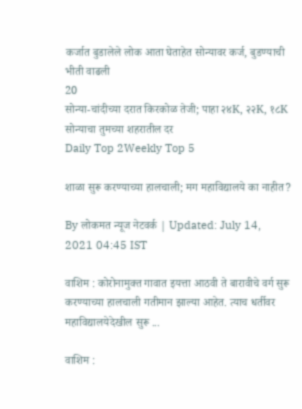कर्जात बुडालेले लोक आता घेताहेत सोन्यावर कर्ज, बुडण्याची भीती वाढली
20
सोन्या-चांदीच्या दरात किरकोळ तेजी; पाहा २४K, २२K, १८K सोन्याचा तुमच्या शहरातील दर
Daily Top 2Weekly Top 5

शाळा सुरू करण्याच्या हालचाली; मग महाविद्यालये का नाहीत?

By लोकमत न्यूज नेटवर्क | Updated: July 14, 2021 04:45 IST

वाशिम : कोरोनामुक्त गावात इयत्ता आठवी ते बारावीचे वर्ग सुरू करण्याच्या हालचाली गतीमान झाल्या आहेत. त्याच धर्तीवर महाविद्यालयेदेखील सुरू ...

वाशिम :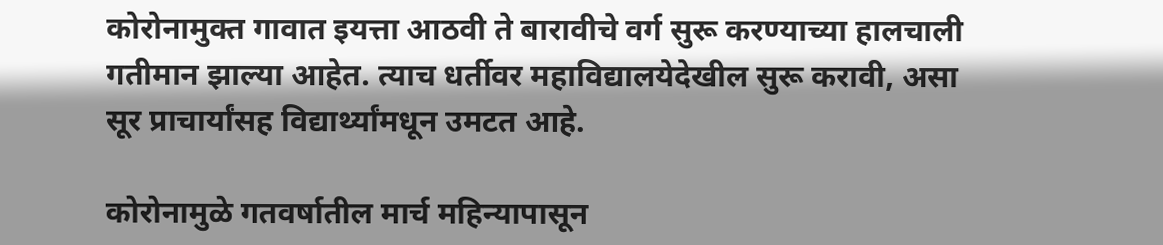कोरोनामुक्त गावात इयत्ता आठवी ते बारावीचे वर्ग सुरू करण्याच्या हालचाली गतीमान झाल्या आहेत. त्याच धर्तीवर महाविद्यालयेदेखील सुरू करावी, असा सूर प्राचार्यांसह विद्यार्थ्यांमधून उमटत आहे.

कोरोनामुळे गतवर्षातील मार्च महिन्यापासून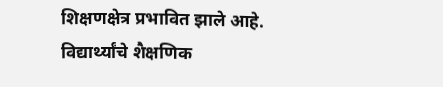शिक्षणक्षेत्र प्रभावित झाले आहे. विद्यार्थ्यांचे शैक्षणिक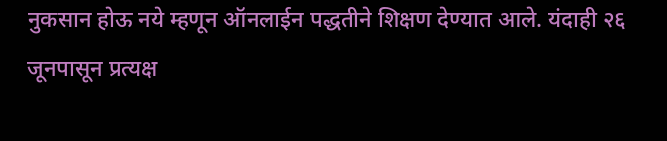नुकसान होऊ नये म्हणून ऑनलाईन पद्धतीने शिक्षण देण्यात आले. यंदाही २६ जूनपासून प्रत्यक्ष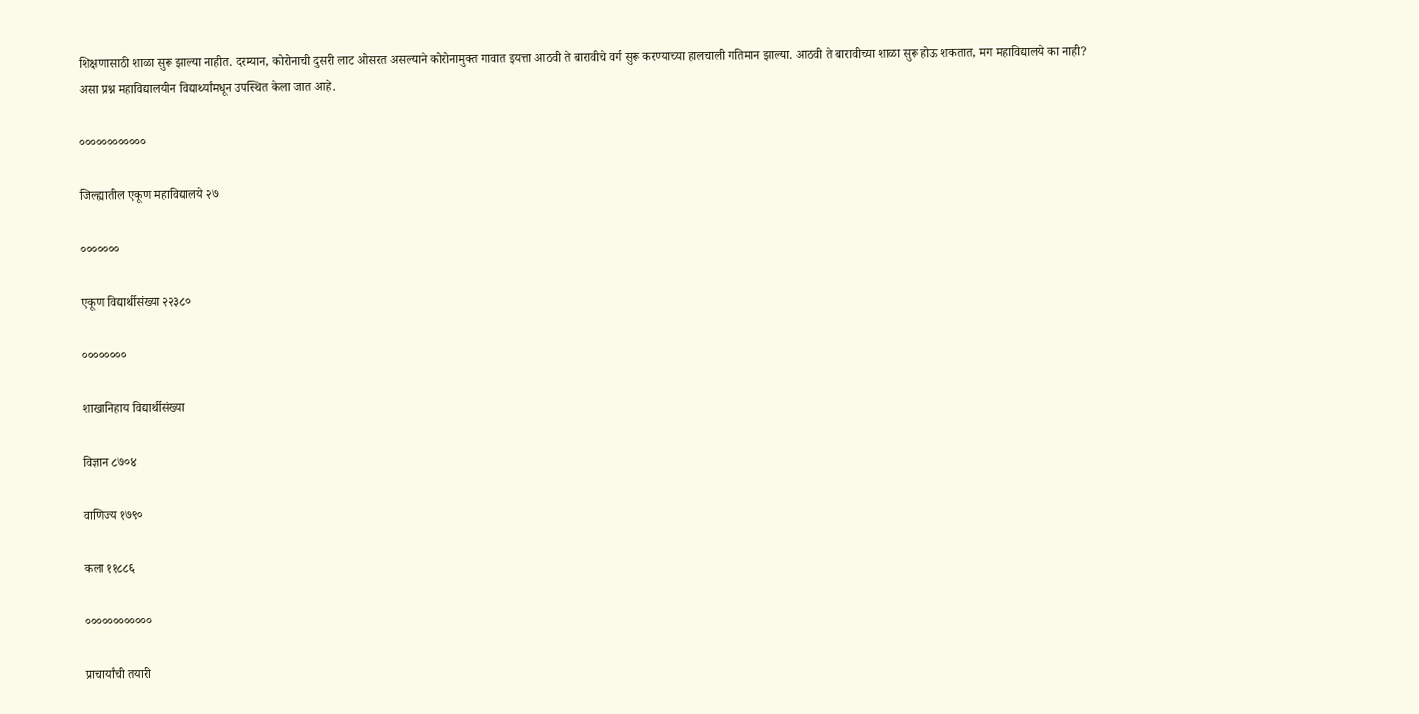शिक्षणासाठी शाळा सुरू झाल्या नाहीत. दरम्यान, कोरोनाची दुसरी लाट ओसरत असल्याने कोरोनामुक्त गावात इयत्ता आठवी ते बारावीचे वर्ग सुरू करण्याच्या हालचाली गतिमान झाल्या. आठवी ते बारावीच्या शाळा सुरू होऊ शकतात, मग महाविद्यालये का नाही? असा प्रश्न महाविद्यालयीन विद्यार्थ्यांमधून उपस्थित केला जात आहे.

००००००००००००

जिल्ह्यातील एकूण महाविद्यालये २७

०००००००

एकूण विद्यार्थीसंख्या २२३८०

००००००००

शाखानिहाय विद्यार्थीसंख्या

विज्ञान ८७०४

वाणिज्य १७९०

कला ११८८६

००००००००००००

प्राचार्यांची तयारी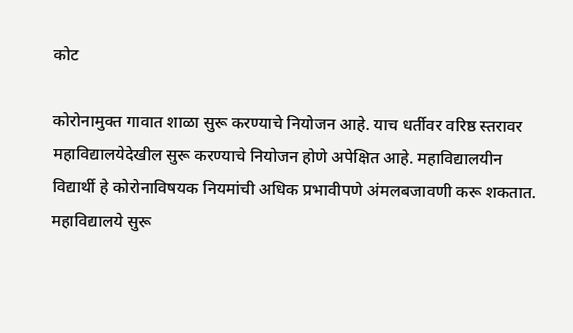कोट

कोरोनामुक्त गावात शाळा सुरू करण्याचे नियोजन आहे. याच धर्तीवर वरिष्ठ स्तरावर महाविद्यालयेदेखील सुरू करण्याचे नियोजन होणे अपेक्षित आहे. महाविद्यालयीन विद्यार्थी हे कोरोनाविषयक नियमांची अधिक प्रभावीपणे अंमलबजावणी करू शकतात. महाविद्यालये सुरू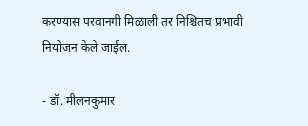करण्यास परवानगी मिळाली तर निश्चितच प्रभावी नियोजन केले जाईल.

- डॉ. मीलनकुमार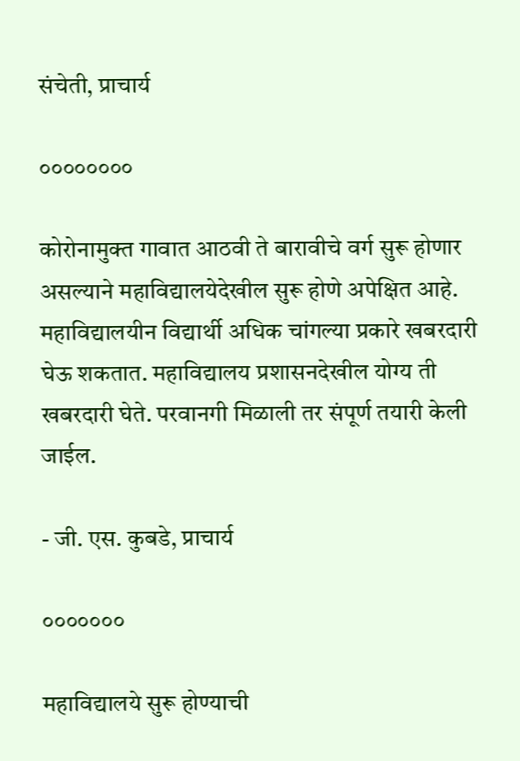संचेती, प्राचार्य

००००००००

कोरोनामुक्त गावात आठवी ते बारावीचे वर्ग सुरू होणार असल्याने महाविद्यालयेदेखील सुरू होणे अपेक्षित आहे. महाविद्यालयीन विद्यार्थी अधिक चांगल्या प्रकारे खबरदारी घेऊ शकतात. महाविद्यालय प्रशासनदेखील योग्य ती खबरदारी घेते. परवानगी मिळाली तर संपूर्ण तयारी केली जाईल.

- जी. एस. कुबडे, प्राचार्य

०००००००

महाविद्यालये सुरू होण्याची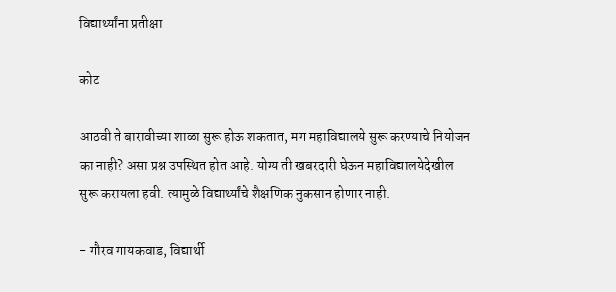विद्यार्थ्यांना प्रतीक्षा

कोट

आठवी ते बारावीच्या शाळा सुरू होऊ शकतात, मग महाविद्यालये सुरू करण्याचे नियोजन का नाही? असा प्रश्न उपस्थित होत आहे. योग्य ती खबरदारी घेऊन महाविद्यालयेदेखील सुरू करायला हवी. त्यामुळे विद्यार्थ्यांचे शैक्षणिक नुकसान होणार नाही.

- गौरव गायकवाड, विद्यार्थी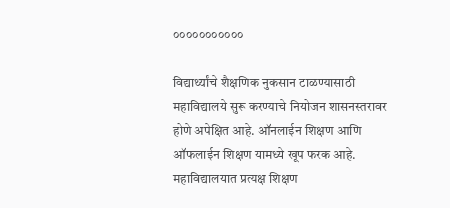०००००००००००

विद्यार्थ्यांचे शैक्षणिक नुकसान टाळण्यासाठी महाविद्यालये सुरू करण्याचे नियोजन शासनस्तरावर होणे अपेक्षित आहे. ऑनलाईन शिक्षण आणि ऑफलाईन शिक्षण यामध्ये खूप फरक आहे. महाविद्यालयात प्रत्यक्ष शिक्षण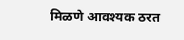मिळणे आवश्यक ठरत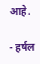आहे.

- हर्षल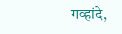गव्हांदे,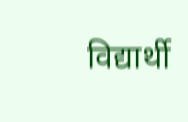विद्यार्थी